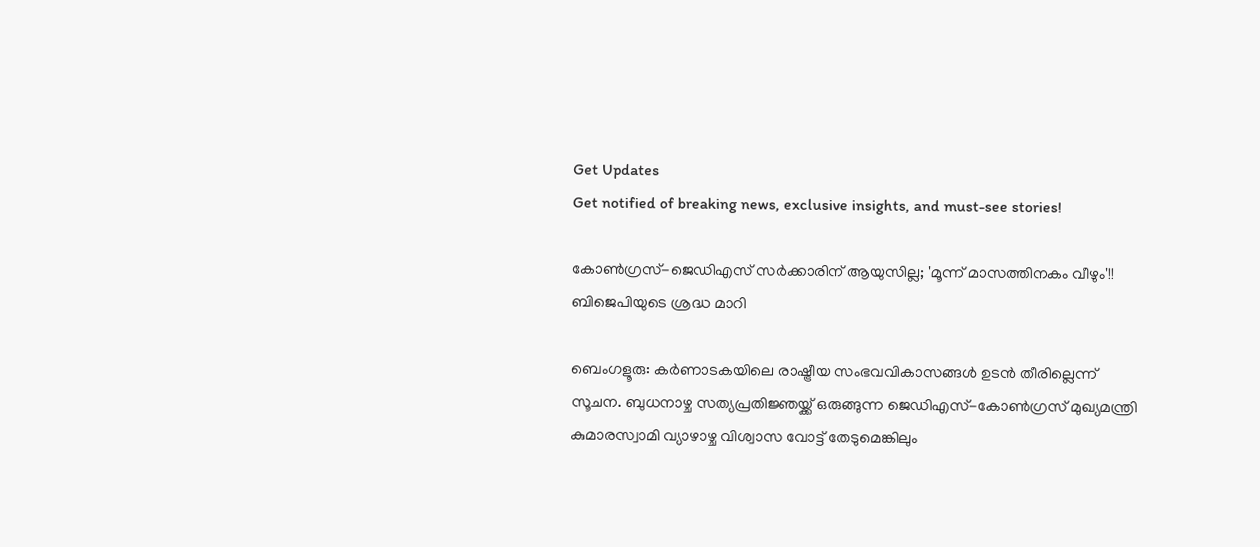Get Updates
Get notified of breaking news, exclusive insights, and must-see stories!

കോണ്‍ഗ്രസ്-ജെഡിഎസ് സര്‍ക്കാരിന് ആയുസില്ല; 'മൂന്ന് മാസത്തിനകം വീഴും'!! ബിജെപിയുടെ ശ്രദ്ധ മാറി

ബെംഗളൂരു: കര്‍ണാടകയിലെ രാഷ്ട്രീയ സംഭവവികാസങ്ങള്‍ ഉടന്‍ തീരില്ലെന്ന് സൂചന. ബുധനാഴ്ച സത്യപ്രതിജ്ഞയ്ക്ക് ഒരുങ്ങുന്ന ജെഡിഎസ്-കോണ്‍ഗ്രസ് മുഖ്യമന്ത്രി കുമാരസ്വാമി വ്യാഴാഴ്ച വിശ്വാസ വോട്ട് തേടുമെങ്കിലും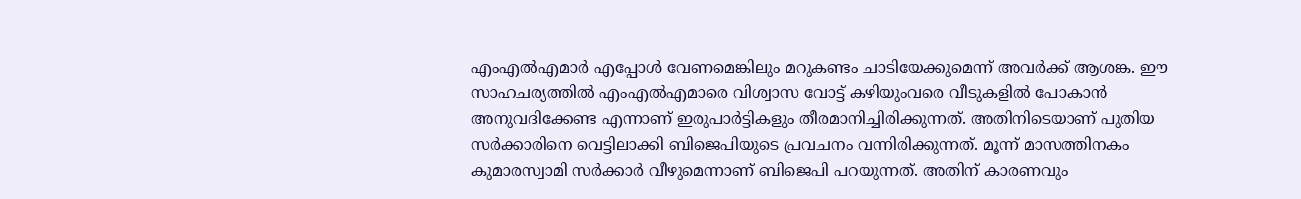എംഎല്‍എമാര്‍ എപ്പോള്‍ വേണമെങ്കിലും മറുകണ്ടം ചാടിയേക്കുമെന്ന് അവര്‍ക്ക് ആശങ്ക. ഈ സാഹചര്യത്തില്‍ എംഎല്‍എമാരെ വിശ്വാസ വോട്ട് കഴിയുംവരെ വീടുകളില്‍ പോകാന്‍ അനുവദിക്കേണ്ട എന്നാണ് ഇരുപാര്‍ട്ടികളും തീരമാനിച്ചിരിക്കുന്നത്. അതിനിടെയാണ് പുതിയ സര്‍ക്കാരിനെ വെട്ടിലാക്കി ബിജെപിയുടെ പ്രവചനം വന്നിരിക്കുന്നത്. മൂന്ന് മാസത്തിനകം കുമാരസ്വാമി സര്‍ക്കാര്‍ വീഴുമെന്നാണ് ബിജെപി പറയുന്നത്. അതിന് കാരണവും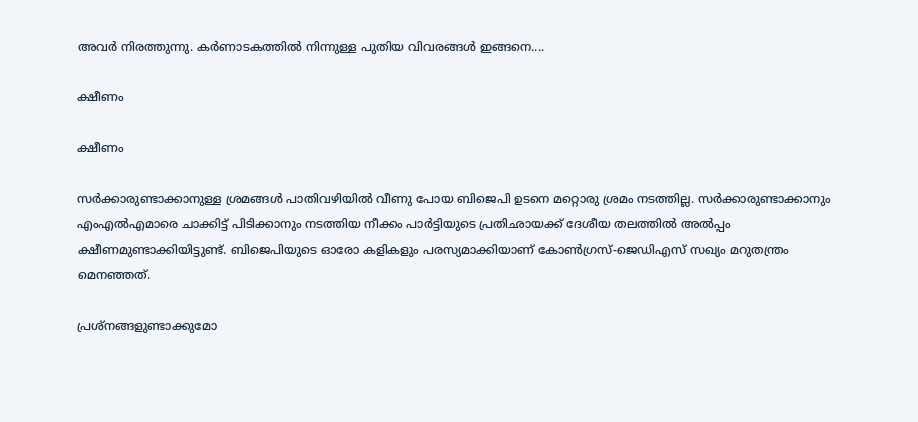അവര്‍ നിരത്തുന്നു. കര്‍ണാടകത്തില്‍ നിന്നുള്ള പുതിയ വിവരങ്ങള്‍ ഇങ്ങനെ....

ക്ഷീണം

ക്ഷീണം

സര്‍ക്കാരുണ്ടാക്കാനുള്ള ശ്രമങ്ങള്‍ പാതിവഴിയില്‍ വീണു പോയ ബിജെപി ഉടനെ മറ്റൊരു ശ്രമം നടത്തില്ല. സര്‍ക്കാരുണ്ടാക്കാനും എംഎല്‍എമാരെ ചാക്കിട്ട് പിടിക്കാനും നടത്തിയ നീക്കം പാര്‍ട്ടിയുടെ പ്രതിഛായക്ക് ദേശീയ തലത്തില്‍ അല്‍പ്പം ക്ഷീണമുണ്ടാക്കിയിട്ടുണ്ട്. ബിജെപിയുടെ ഓരോ കളികളും പരസ്യമാക്കിയാണ് കോണ്‍ഗ്രസ്-ജെഡിഎസ് സഖ്യം മറുതന്ത്രം മെനഞ്ഞത്.

പ്രശ്‌നങ്ങളുണ്ടാക്കുമോ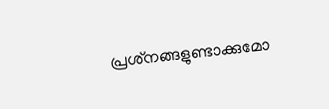പ്രശ്‌നങ്ങളുണ്ടാക്കുമോ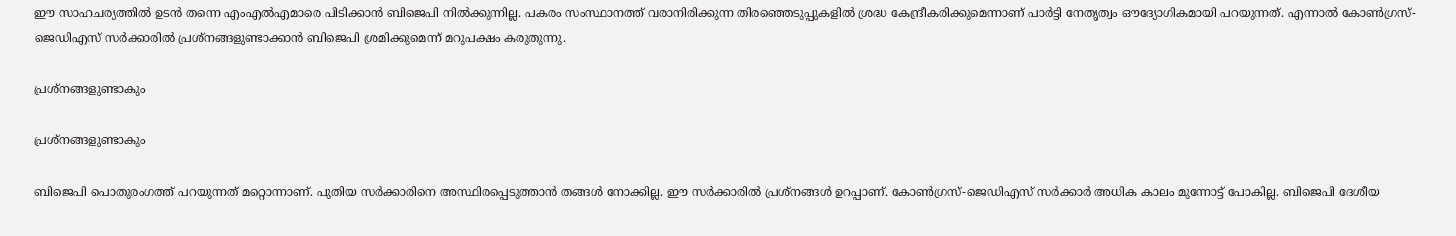ഈ സാഹചര്യത്തില്‍ ഉടന്‍ തന്നെ എംഎല്‍എമാരെ പിടിക്കാന്‍ ബിജെപി നില്‍ക്കുന്നില്ല. പകരം സംസ്ഥാനത്ത് വരാനിരിക്കുന്ന തിരഞ്ഞെടുപ്പുകളില്‍ ശ്രദ്ധ കേന്ദ്രീകരിക്കുമെന്നാണ് പാര്‍ട്ടി നേതൃത്വം ഔദ്യോഗികമായി പറയുന്നത്. എന്നാല്‍ കോണ്‍ഗ്രസ്-ജെഡിഎസ് സര്‍ക്കാരില്‍ പ്രശ്‌നങ്ങളുണ്ടാക്കാന്‍ ബിജെപി ശ്രമിക്കുമെന്ന് മറുപക്ഷം കരുതുന്നു.

പ്രശ്‌നങ്ങളുണ്ടാകും

പ്രശ്‌നങ്ങളുണ്ടാകും

ബിജെപി പൊതുരംഗത്ത് പറയുന്നത് മറ്റൊന്നാണ്. പുതിയ സര്‍ക്കാരിനെ അസ്ഥിരപ്പെടുത്താന്‍ തങ്ങള്‍ നോക്കില്ല. ഈ സര്‍ക്കാരില്‍ പ്രശ്‌നങ്ങള്‍ ഉറപ്പാണ്. കോണ്‍ഗ്രസ്-ജെഡിഎസ് സര്‍ക്കാര്‍ അധിക കാലം മുന്നോട്ട് പോകില്ല. ബിജെപി ദേശീയ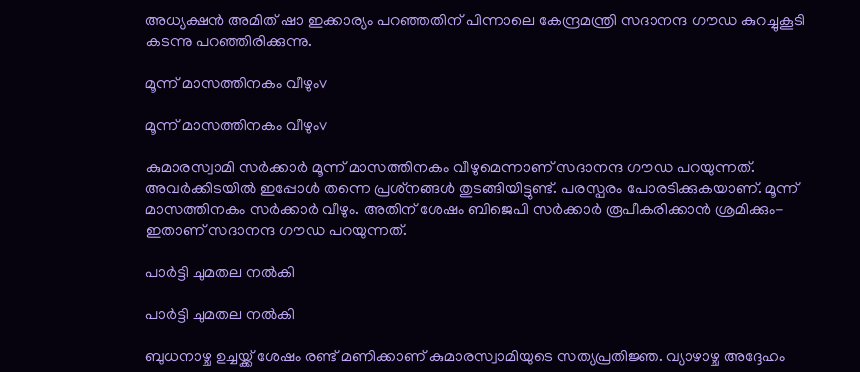അധ്യക്ഷന്‍ അമിത് ഷാ ഇക്കാര്യം പറഞ്ഞതിന് പിന്നാലെ കേന്ദ്രമന്ത്രി സദാനന്ദ ഗൗഡ കുറച്ചുകൂടി കടന്നു പറഞ്ഞിരിക്കുന്നു.

മൂന്ന് മാസത്തിനകം വീഴുംv

മൂന്ന് മാസത്തിനകം വീഴുംv

കുമാരസ്വാമി സര്‍ക്കാര്‍ മൂന്ന് മാസത്തിനകം വീഴുമെന്നാണ് സദാനന്ദ ഗൗഡ പറയുന്നത്. അവര്‍ക്കിടയില്‍ ഇപ്പോള്‍ തന്നെ പ്രശ്‌നങ്ങള്‍ തുടങ്ങിയിട്ടുണ്ട്. പരസ്പരം പോരടിക്കുകയാണ്. മൂന്ന് മാസത്തിനകം സര്‍ക്കാര്‍ വീഴും. അതിന് ശേഷം ബിജെപി സര്‍ക്കാര്‍ രൂപീകരിക്കാന്‍ ശ്രമിക്കും- ഇതാണ് സദാനന്ദ ഗൗഡ പറയുന്നത്.

പാര്‍ട്ടി ചുമതല നല്‍കി

പാര്‍ട്ടി ചുമതല നല്‍കി

ബുധനാഴ്ച ഉച്ചയ്ക്ക് ശേഷം രണ്ട് മണിക്കാണ് കുമാരസ്വാമിയുടെ സത്യപ്രതിജ്ഞ. വ്യാഴാഴ്ച അദ്ദേഹം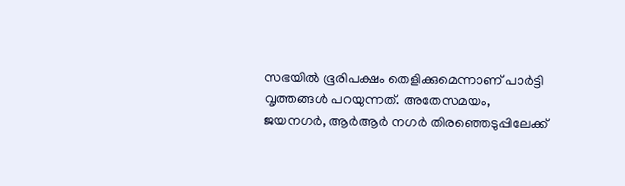സഭയില്‍ ഭൂരിപക്ഷം തെളിക്കുമെന്നാണ് പാര്‍ട്ടി വൃത്തങ്ങള്‍ പറയുന്നത്. അതേസമയം, ജയനഗര്‍, ആര്‍ആര്‍ നഗര്‍ തിരഞ്ഞെടുപ്പിലേക്ക്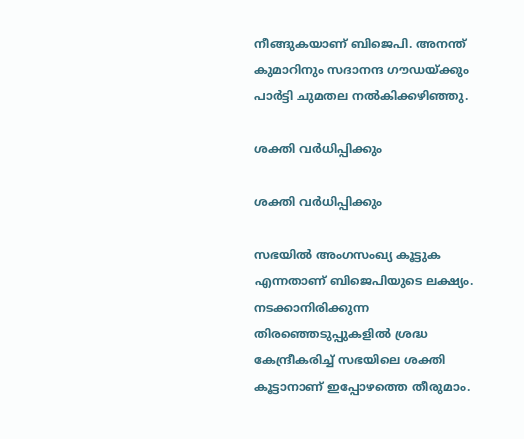നീങ്ങുകയാണ് ബിജെപി. അനന്ത് കുമാറിനും സദാനന്ദ ഗൗഡയ്ക്കും പാര്‍ട്ടി ചുമതല നല്‍കിക്കഴിഞ്ഞു.

ശക്തി വര്‍ധിപ്പിക്കും

ശക്തി വര്‍ധിപ്പിക്കും

സഭയില്‍ അംഗസംഖ്യ കൂട്ടുക എന്നതാണ് ബിജെപിയുടെ ലക്ഷ്യം. നടക്കാനിരിക്കുന്ന തിരഞ്ഞെടുപ്പുകളില്‍ ശ്രദ്ധ കേന്ദ്രീകരിച്ച് സഭയിലെ ശക്തി കൂട്ടാനാണ് ഇപ്പോഴത്തെ തീരുമാം.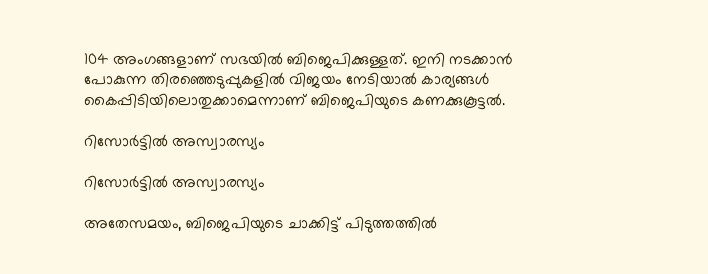104 അംഗങ്ങളാണ് സഭയില്‍ ബിജെപിക്കുള്ളത്. ഇനി നടക്കാന്‍ പോകുന്ന തിരഞ്ഞെടുപ്പുകളില്‍ വിജയം നേടിയാല്‍ കാര്യങ്ങള്‍ കൈപ്പിടിയിലൊതുക്കാമെന്നാണ് ബിജെപിയുടെ കണക്കുകൂട്ടല്‍.

റിസോര്‍ട്ടില്‍ അസ്വാരസ്യം

റിസോര്‍ട്ടില്‍ അസ്വാരസ്യം

അതേസമയം, ബിജെപിയുടെ ചാക്കിട്ട് പിടുത്തത്തില്‍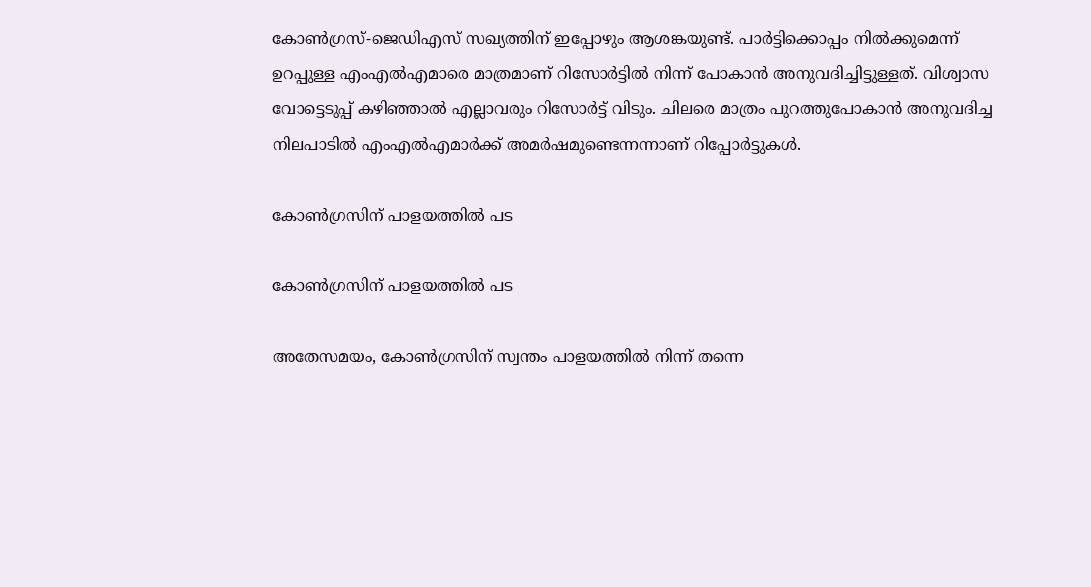കോണ്‍ഗ്രസ്-ജെഡിഎസ് സഖ്യത്തിന് ഇപ്പോഴും ആശങ്കയുണ്ട്. പാര്‍ട്ടിക്കൊപ്പം നില്‍ക്കുമെന്ന് ഉറപ്പുള്ള എംഎല്‍എമാരെ മാത്രമാണ് റിസോര്‍ട്ടില്‍ നിന്ന് പോകാന്‍ അനുവദിച്ചിട്ടുള്ളത്. വിശ്വാസ വോട്ടെടുപ്പ് കഴിഞ്ഞാല്‍ എല്ലാവരും റിസോര്‍ട്ട് വിടും. ചിലരെ മാത്രം പുറത്തുപോകാന്‍ അനുവദിച്ച നിലപാടില്‍ എംഎല്‍എമാര്‍ക്ക് അമര്‍ഷമുണ്ടെന്നന്നാണ് റിപ്പോര്‍ട്ടുകള്‍.

കോണ്‍ഗ്രസിന് പാളയത്തില്‍ പട

കോണ്‍ഗ്രസിന് പാളയത്തില്‍ പട

അതേസമയം, കോണ്‍ഗ്രസിന് സ്വന്തം പാളയത്തില്‍ നിന്ന് തന്നെ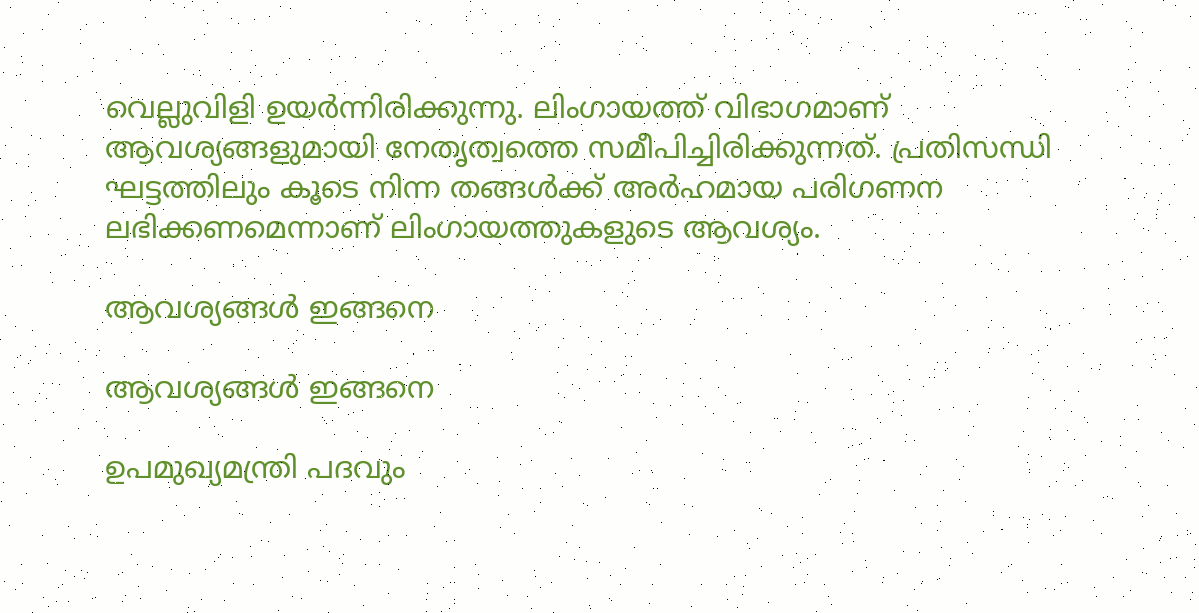വെല്ലുവിളി ഉയര്‍ന്നിരിക്കുന്നു. ലിംഗായത്ത് വിഭാഗമാണ് ആവശ്യങ്ങളുമായി നേതൃത്വത്തെ സമീപിച്ചിരിക്കുന്നത്. പ്രതിസന്ധി ഘട്ടത്തിലും കൂടെ നിന്ന തങ്ങള്‍ക്ക് അര്‍ഹമായ പരിഗണന ലഭിക്കണമെന്നാണ് ലിംഗായത്തുകളുടെ ആവശ്യം.

ആവശ്യങ്ങള്‍ ഇങ്ങനെ

ആവശ്യങ്ങള്‍ ഇങ്ങനെ

ഉപമുഖ്യമന്ത്രി പദവും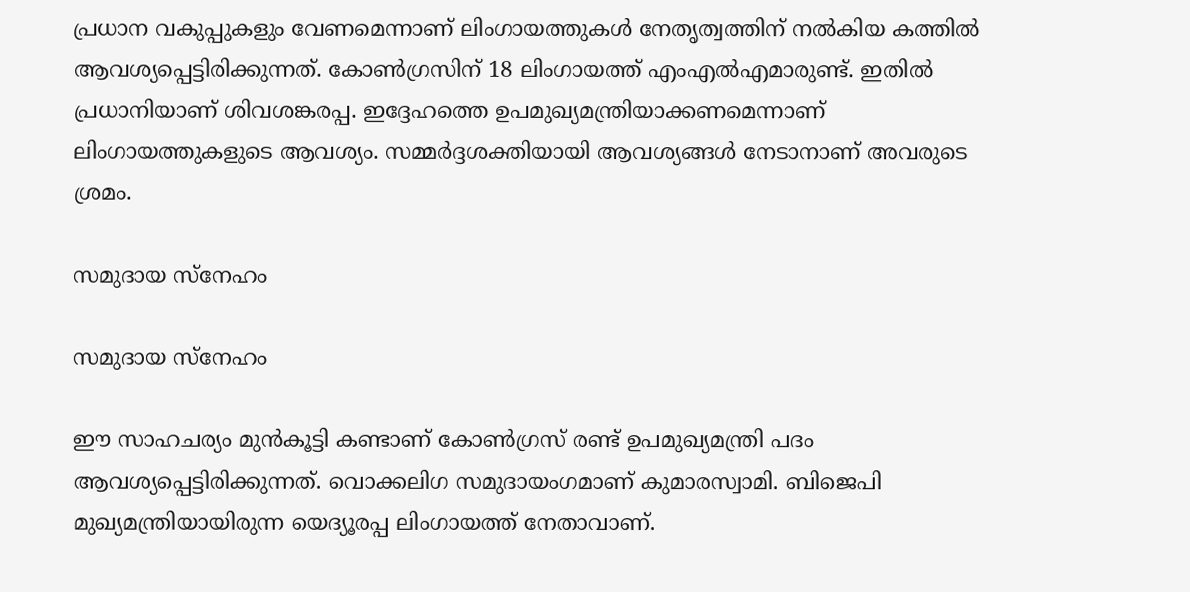പ്രധാന വകുപ്പുകളും വേണമെന്നാണ് ലിംഗായത്തുകള്‍ നേതൃത്വത്തിന് നല്‍കിയ കത്തില്‍ ആവശ്യപ്പെട്ടിരിക്കുന്നത്. കോണ്‍ഗ്രസിന് 18 ലിംഗായത്ത് എംഎല്‍എമാരുണ്ട്. ഇതില്‍ പ്രധാനിയാണ് ശിവശങ്കരപ്പ. ഇദ്ദേഹത്തെ ഉപമുഖ്യമന്ത്രിയാക്കണമെന്നാണ് ലിംഗായത്തുകളുടെ ആവശ്യം. സമ്മര്‍ദ്ദശക്തിയായി ആവശ്യങ്ങള്‍ നേടാനാണ് അവരുടെ ശ്രമം.

സമുദായ സ്‌നേഹം

സമുദായ സ്‌നേഹം

ഈ സാഹചര്യം മുന്‍കൂട്ടി കണ്ടാണ് കോണ്‍ഗ്രസ് രണ്ട് ഉപമുഖ്യമന്ത്രി പദം ആവശ്യപ്പെട്ടിരിക്കുന്നത്. വൊക്കലിഗ സമുദായംഗമാണ് കുമാരസ്വാമി. ബിജെപി മുഖ്യമന്ത്രിയായിരുന്ന യെദ്യൂരപ്പ ലിംഗായത്ത് നേതാവാണ്.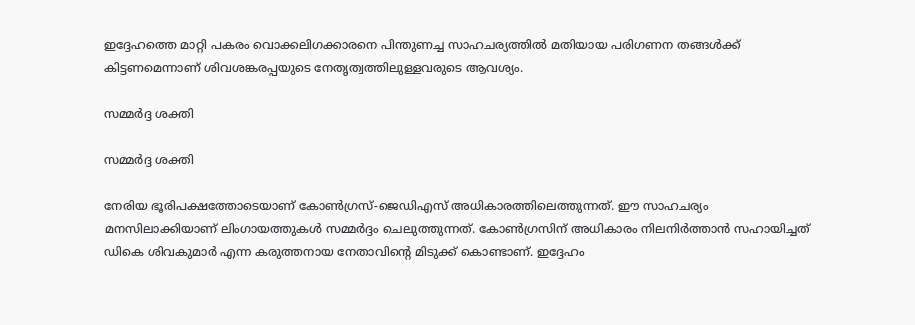ഇദ്ദേഹത്തെ മാറ്റി പകരം വൊക്കലിഗക്കാരനെ പിന്തുണച്ച സാഹചര്യത്തില്‍ മതിയായ പരിഗണന തങ്ങള്‍ക്ക് കിട്ടണമെന്നാണ് ശിവശങ്കരപ്പയുടെ നേതൃത്വത്തിലുള്ളവരുടെ ആവശ്യം.

സമ്മര്‍ദ്ദ ശക്തി

സമ്മര്‍ദ്ദ ശക്തി

നേരിയ ഭൂരിപക്ഷത്തോടെയാണ് കോണ്‍ഗ്രസ്-ജെഡിഎസ് അധികാരത്തിലെത്തുന്നത്. ഈ സാഹചര്യം മനസിലാക്കിയാണ് ലിംഗായത്തുകള്‍ സമ്മര്‍ദ്ദം ചെലുത്തുന്നത്. കോണ്‍ഗ്രസിന് അധികാരം നിലനിര്‍ത്താന്‍ സഹായിച്ചത് ഡികെ ശിവകുമാര്‍ എന്ന കരുത്തനായ നേതാവിന്റെ മിടുക്ക് കൊണ്ടാണ്. ഇദ്ദേഹം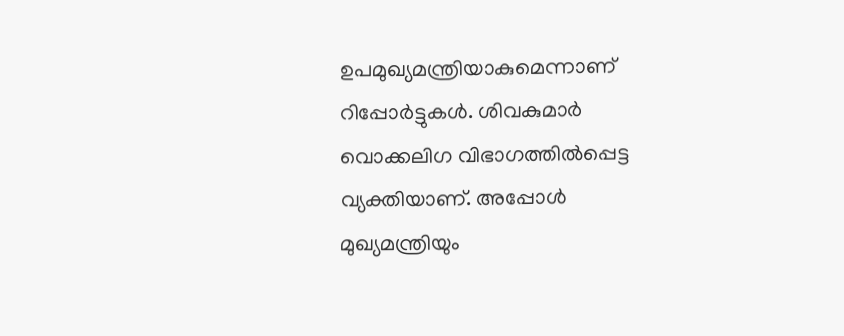ഉപമുഖ്യമന്ത്രിയാകുമെന്നാണ് റിപ്പോര്‍ട്ടുകള്‍. ശിവകുമാര്‍ വൊക്കലിഗ വിഭാഗത്തില്‍പ്പെട്ട വ്യക്തിയാണ്. അപ്പോള്‍ മുഖ്യമന്ത്രിയും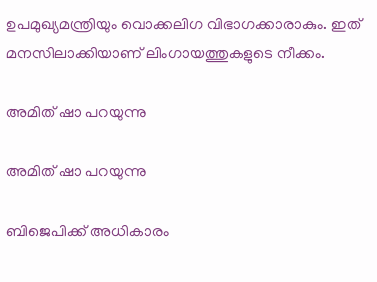ഉപമുഖ്യമന്ത്രിയും വൊക്കലിഗ വിഭാഗക്കാരാകും. ഇത് മനസിലാക്കിയാണ് ലിംഗായത്തുകളുടെ നീക്കം.

അമിത് ഷാ പറയുന്നു

അമിത് ഷാ പറയുന്നു

ബിജെപിക്ക് അധികാരം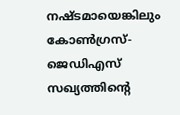നഷ്ടമായെങ്കിലും കോണ്‍ഗ്രസ്-ജെഡിഎസ് സഖ്യത്തിന്റെ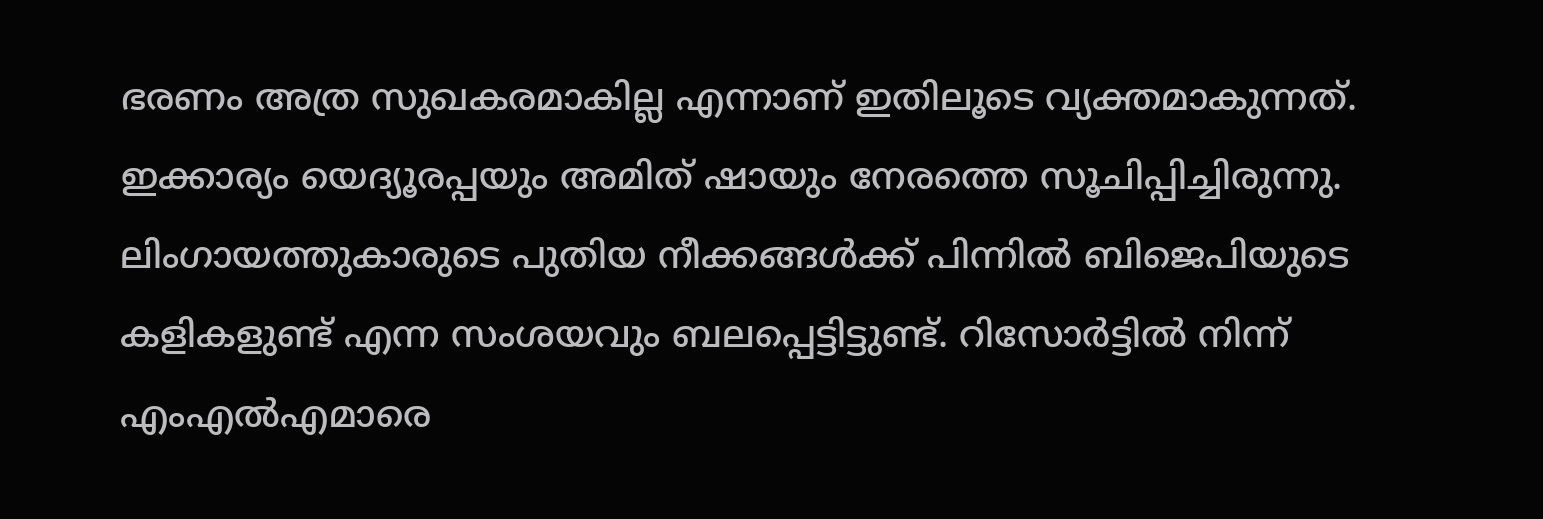ഭരണം അത്ര സുഖകരമാകില്ല എന്നാണ് ഇതിലൂടെ വ്യക്തമാകുന്നത്. ഇക്കാര്യം യെദ്യൂരപ്പയും അമിത് ഷായും നേരത്തെ സൂചിപ്പിച്ചിരുന്നു. ലിംഗായത്തുകാരുടെ പുതിയ നീക്കങ്ങള്‍ക്ക് പിന്നില്‍ ബിജെപിയുടെ കളികളുണ്ട് എന്ന സംശയവും ബലപ്പെട്ടിട്ടുണ്ട്. റിസോര്‍ട്ടില്‍ നിന്ന് എംഎല്‍എമാരെ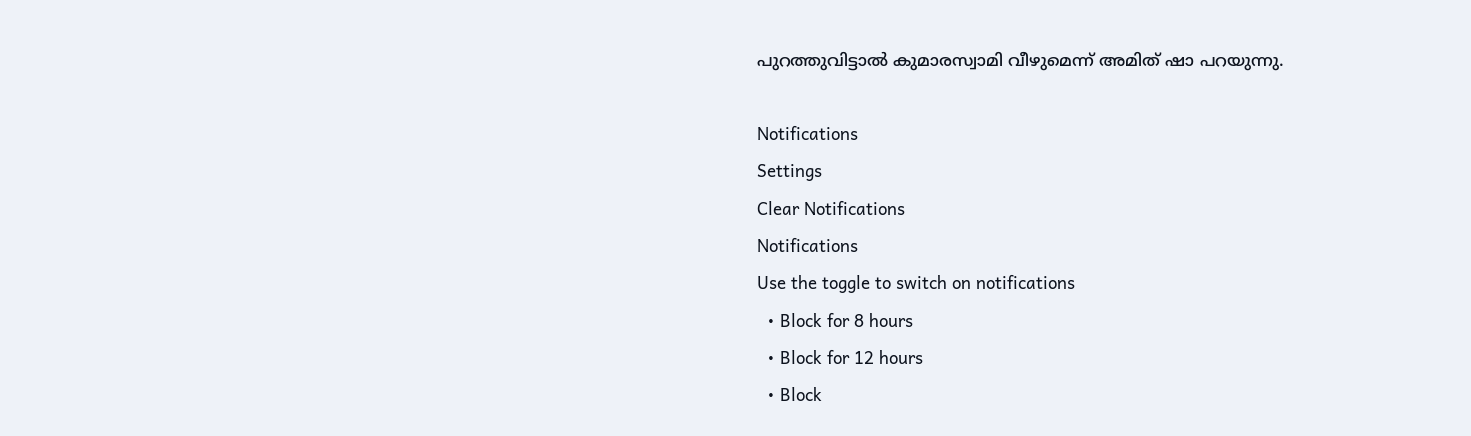പുറത്തുവിട്ടാല്‍ കുമാരസ്വാമി വീഴുമെന്ന് അമിത് ഷാ പറയുന്നു.

Notifications
Settings
Clear Notifications
Notifications
Use the toggle to switch on notifications
  • Block for 8 hours
  • Block for 12 hours
  • Block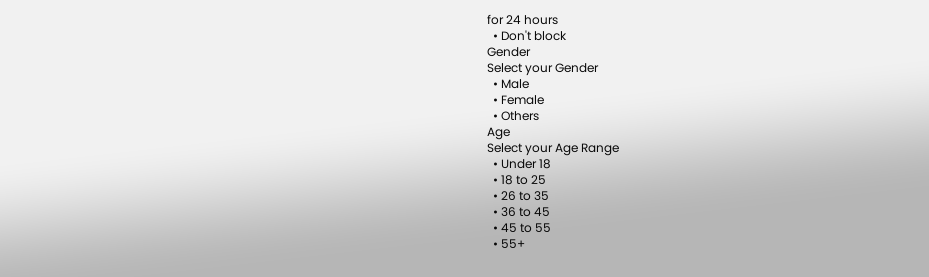for 24 hours
  • Don't block
Gender
Select your Gender
  • Male
  • Female
  • Others
Age
Select your Age Range
  • Under 18
  • 18 to 25
  • 26 to 35
  • 36 to 45
  • 45 to 55
  • 55+